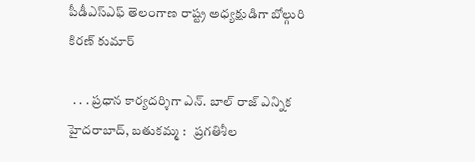పీడీఎస్‌ఎఫ్ తెలంగాణ రాష్ట్ర అధ్యక్షుడిగా బోల్గురి కిరణ్ కుమార్

  . . . ప్రధాన కార్యదర్శిగా ఎన్. బాల్ రాజ్ ఎన్నిక   హైదరాబాద్, బతుకమ్మ :   ప్రగతిశీల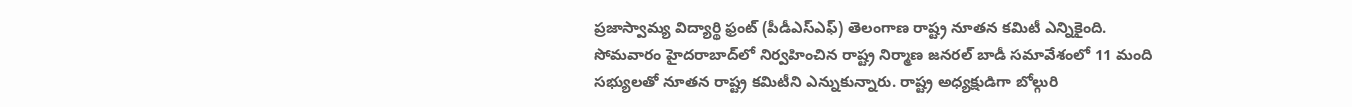ప్రజాస్వామ్య విద్యార్థి ఫ్రంట్ (పీడీఎస్‌ఎఫ్) తెలంగాణ రాష్ట్ర నూతన కమిటీ ఎన్నికైంది. సోమవారం హైదరాబాద్‌లో నిర్వహించిన రాష్ట్ర నిర్మాణ జనరల్ బాడీ సమావేశంలో 11 మంది సభ్యులతో నూతన రాష్ట్ర కమిటీని ఎన్నుకున్నారు. రాష్ట్ర అధ్యక్షుడిగా బోల్గురి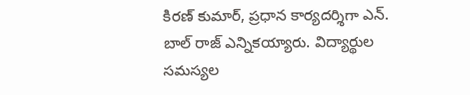కిరణ్ కుమార్, ప్రధాన కార్యదర్శిగా ఎన్. బాల్ రాజ్ ఎన్నికయ్యారు. విద్యార్థుల సమస్యల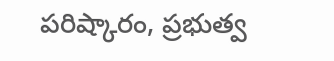పరిష్కారం, ప్రభుత్వ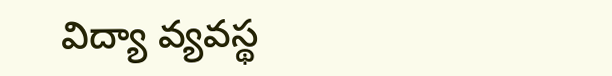విద్యా వ్యవస్థ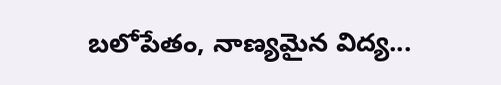బలోపేతం, నాణ్యమైన విద్య...